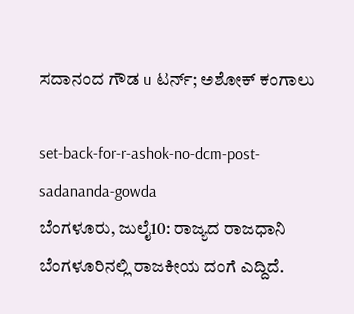ಸದಾನಂದ ಗೌಡ u ಟರ್ನ್; ಅಶೋಕ್ ಕಂಗಾಲು

set-back-for-r-ashok-no-dcm-post-sadananda-gowda
ಬೆಂಗಳೂರು, ಜುಲೈ10: ರಾಜ್ಯದ ರಾಜಧಾನಿ ಬೆಂಗಳೂರಿನಲ್ಲಿ ರಾಜಕೀಯ ದಂಗೆ ಎದ್ದಿದೆ.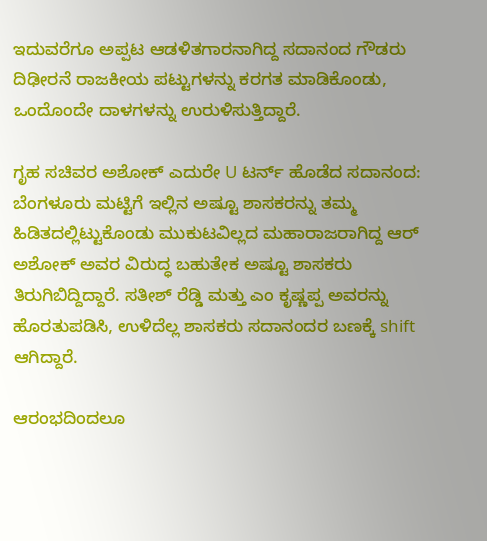ಇದುವರೆಗೂ ಅಪ್ಪಟ ಆಡಳಿತಗಾರನಾಗಿದ್ದ ಸದಾನಂದ ಗೌಡರು ದಿಢೀರನೆ ರಾಜಕೀಯ ಪಟ್ಟುಗಳನ್ನು ಕರಗತ ಮಾಡಿಕೊಂಡು, ಒಂದೊಂದೇ ದಾಳಗಳನ್ನು ಉರುಳಿಸುತ್ತಿದ್ದಾರೆ.

ಗೃಹ ಸಚಿವರ ಅಶೋಕ್ ಎದುರೇ U ಟರ್ನ್ ಹೊಡೆದ ಸದಾನಂದ:
ಬೆಂಗಳೂರು ಮಟ್ಟಿಗೆ ಇಲ್ಲಿನ ಅಷ್ಟೂ ಶಾಸಕರನ್ನು ತಮ್ಮ ಹಿಡಿತದಲ್ಲಿಟ್ಟುಕೊಂಡು ಮುಕುಟವಿಲ್ಲದ ಮಹಾರಾಜರಾಗಿದ್ದ ಆರ್ ಅಶೋಕ್ ಅವರ ವಿರುದ್ಧ ಬಹುತೇಕ ಅಷ್ಟೂ ಶಾಸಕರು ತಿರುಗಿಬಿದ್ದಿದ್ದಾರೆ. ಸತೀಶ್ ರೆಡ್ಡಿ ಮತ್ತು ಎಂ ಕೃಷ್ಣಪ್ಪ ಅವರನ್ನು ಹೊರತುಪಡಿಸಿ, ಉಳಿದೆಲ್ಲ ಶಾಸಕರು ಸದಾನಂದರ ಬಣಕ್ಕೆ shift ಆಗಿದ್ದಾರೆ.

ಆರಂಭದಿಂದಲೂ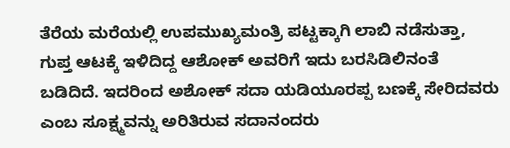ತೆರೆಯ ಮರೆಯಲ್ಲಿ ಉಪಮುಖ್ಯಮಂತ್ರಿ ಪಟ್ಟಕ್ಕಾಗಿ ಲಾಬಿ ನಡೆಸುತ್ತಾ, ಗುಪ್ತ ಆಟಕ್ಕೆ ಇಳಿದಿದ್ದ ಆಶೋಕ್ ಅವರಿಗೆ ಇದು ಬರಸಿಡಿಲಿನಂತೆ ಬಡಿದಿದೆ. ಇದರಿಂದ ಅಶೋಕ್ ಸದಾ ಯಡಿಯೂರಪ್ಪ ಬಣಕ್ಕೆ ಸೇರಿದವರು ಎಂಬ ಸೂಕ್ಷ್ಮವನ್ನು ಅರಿತಿರುವ ಸದಾನಂದರು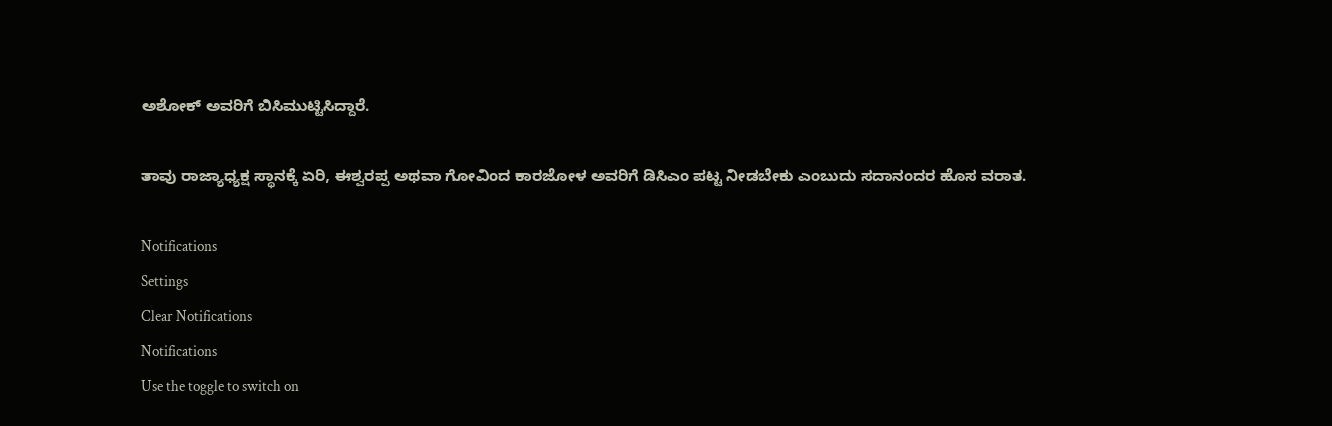ಅಶೋಕ್ ಅವರಿಗೆ ಬಿಸಿಮುಟ್ಟಿಸಿದ್ದಾರೆ.

ತಾವು ರಾಜ್ಯಾಧ್ಯಕ್ಷ ಸ್ಥಾನಕ್ಕೆ ಏರಿ, ಈಶ್ವರಪ್ಪ ಅಥವಾ ಗೋವಿಂದ ಕಾರಜೋಳ ಅವರಿಗೆ ಡಿಸಿಎಂ ಪಟ್ಟ ನೀಡಬೇಕು ಎಂಬುದು ಸದಾನಂದರ ಹೊಸ ವರಾತ.

Notifications
Settings
Clear Notifications
Notifications
Use the toggle to switch on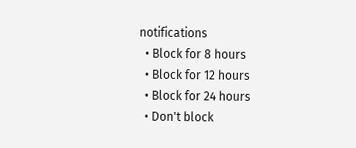notifications
  • Block for 8 hours
  • Block for 12 hours
  • Block for 24 hours
  • Don't block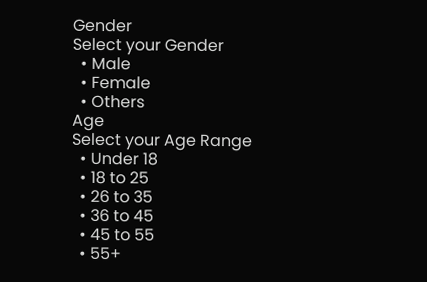Gender
Select your Gender
  • Male
  • Female
  • Others
Age
Select your Age Range
  • Under 18
  • 18 to 25
  • 26 to 35
  • 36 to 45
  • 45 to 55
  • 55+